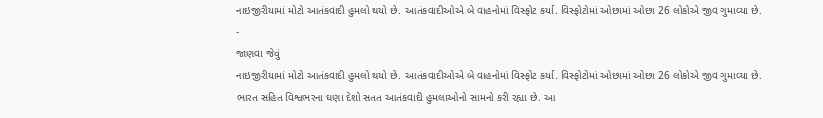નાઇજીરીયામાં મોટો આતંકવાદી હુમલો થયો છે. આતંકવાદીઓએ બે વાહનોમાં વિસ્ફોટ કર્યા. વિસ્ફોટોમાં ઓછામાં ઓછા 26 લોકોએ જીવ ગુમાવ્યા છે.
-
જાણવા જેવું
નાઇજીરીયામાં મોટો આતંકવાદી હુમલો થયો છે. આતંકવાદીઓએ બે વાહનોમાં વિસ્ફોટ કર્યા. વિસ્ફોટોમાં ઓછામાં ઓછા 26 લોકોએ જીવ ગુમાવ્યા છે.
ભારત સહિત વિશ્વભરના ઘણા દેશો સતત આતંકવાદી હુમલાઓનો સામનો કરી રહ્યા છે. આ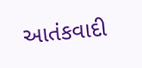આતંકવાદી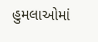હુમલાઓમાં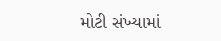મોટી સંખ્યામાં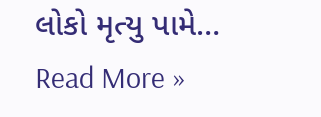લોકો મૃત્યુ પામે…
Read More »